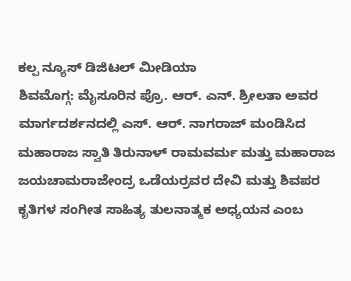ಕಲ್ಪ ನ್ಯೂಸ್ ಡಿಜಿಟಲ್ ಮೀಡಿಯಾ
ಶಿವಮೊಗ್ಗ: ಮೈಸೂರಿನ ಪ್ರೊ. ಆರ್. ಎನ್. ಶ್ರೀಲತಾ ಅವರ ಮಾರ್ಗದರ್ಶನದಲ್ಲಿ ಎಸ್. ಆರ್. ನಾಗರಾಜ್ ಮಂಡಿಸಿದ ಮಹಾರಾಜ ಸ್ವಾತಿ ತಿರುನಾಳ್ ರಾಮವರ್ಮ ಮತ್ತು ಮಹಾರಾಜ ಜಯಚಾಮರಾಜೇಂದ್ರ ಒಡೆಯರ್ರವರ ದೇವಿ ಮತ್ತು ಶಿವಪರ ಕೃತಿಗಳ ಸಂಗೀತ ಸಾಹಿತ್ಯ ತುಲನಾತ್ಮಕ ಅಧ್ಯಯನ ಎಂಬ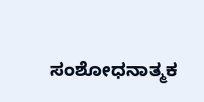ಸಂಶೋಧನಾತ್ಮಕ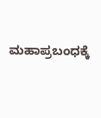ಮಹಾಪ್ರಬಂಧಕ್ಕೆ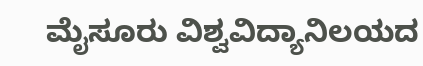ಮೈಸೂರು ವಿಶ್ವವಿದ್ಯಾನಿಲಯದ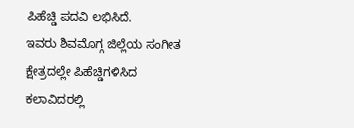ಪಿಹೆಚ್ಡಿ ಪದವಿ ಲಭಿಸಿದೆ.
ಇವರು ಶಿವಮೊಗ್ಗ ಜಿಲ್ಲೆಯ ಸಂಗೀತ ಕ್ಷೇತ್ರದಲ್ಲೇ ಪಿಹೆಚ್ಡಿಗಳಿಸಿದ ಕಲಾವಿದರಲ್ಲಿ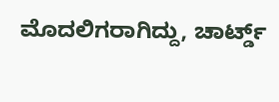ಮೊದಲಿಗರಾಗಿದ್ದು, ಚಾರ್ಟ್ಡ್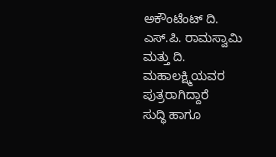ಅಕೌಂಟೆಂಟ್ ದಿ. ಎಸ್.ಪಿ. ರಾಮಸ್ವಾಮಿ ಮತ್ತು ದಿ. ಮಹಾಲಕ್ಷ್ಮಿಯವರ ಪುತ್ರರಾಗಿದ್ದಾರೆ
ಸುದ್ಧಿ ಹಾಗೂ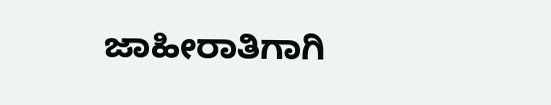ಜಾಹೀರಾತಿಗಾಗಿ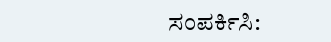ಸಂಪರ್ಕಿಸಿ: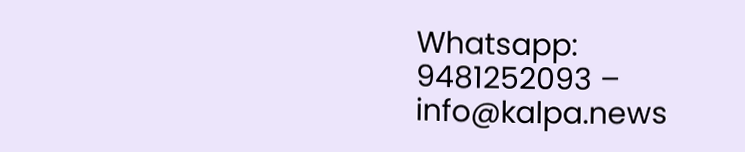Whatsapp: 9481252093 – info@kalpa.news